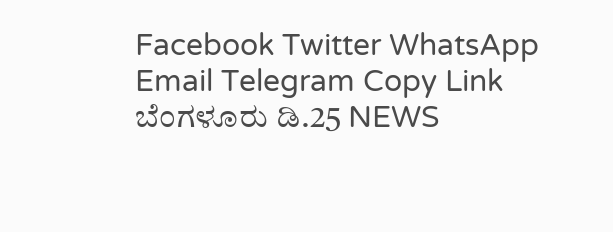Facebook Twitter WhatsApp Email Telegram Copy Link ಬೆಂಗಳೂರು ಡಿ.25 NEWS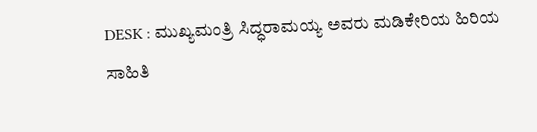DESK : ಮುಖ್ಯಮಂತ್ರಿ ಸಿದ್ಧರಾಮಯ್ಯ ಅವರು ಮಡಿಕೇರಿಯ ಹಿರಿಯ ಸಾಹಿತಿ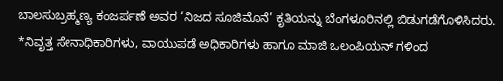ಬಾಲಸುಬ್ರಹ್ಮಣ್ಯ ಕಂಜರ್ಪಣೆ ಅವರ ‘ನಿಜದ ಸೂಜಿಮೊನೆ’ ಕೃತಿಯನ್ನು ಬೆಂಗಳೂರಿನಲ್ಲಿ ಬಿಡುಗಡೆಗೊಳಿಸಿದರು.
*ನಿವೃತ್ತ ಸೇನಾಧಿಕಾರಿಗಳು, ವಾಯುಪಡೆ ಅಧಿಕಾರಿಗಳು ಹಾಗೂ ಮಾಜಿ ಒಲಂಪಿಯನ್ ಗಳಿಂದ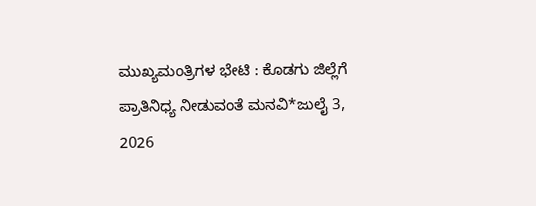ಮುಖ್ಯಮಂತ್ರಿಗಳ ಭೇಟಿ : ಕೊಡಗು ಜಿಲ್ಲೆಗೆ ಪ್ರಾತಿನಿಧ್ಯ ನೀಡುವಂತೆ ಮನವಿ*ಜುಲೈ 3, 2026